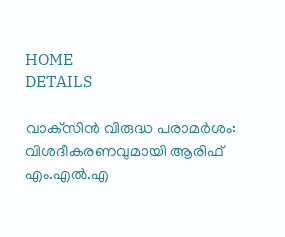HOME
DETAILS

വാക്‌സിന്‍ വിരുദ്ധ പരാമര്‍ശം: വിശദീകരണവുമായി ആരിഫ് എം.എല്‍.എ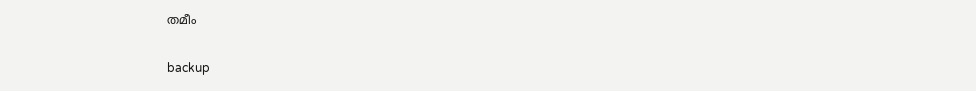തമീം


backup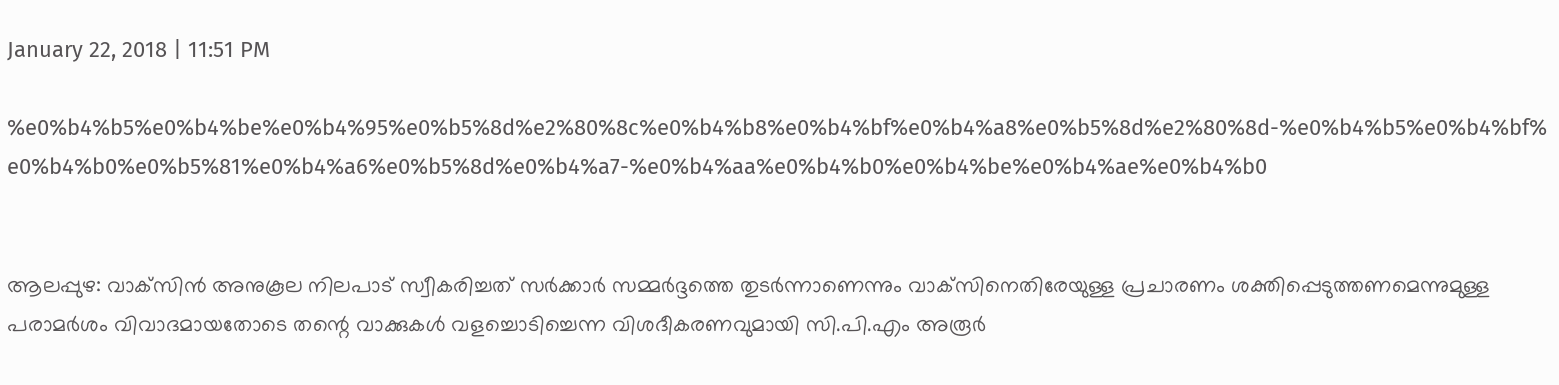January 22, 2018 | 11:51 PM

%e0%b4%b5%e0%b4%be%e0%b4%95%e0%b5%8d%e2%80%8c%e0%b4%b8%e0%b4%bf%e0%b4%a8%e0%b5%8d%e2%80%8d-%e0%b4%b5%e0%b4%bf%e0%b4%b0%e0%b5%81%e0%b4%a6%e0%b5%8d%e0%b4%a7-%e0%b4%aa%e0%b4%b0%e0%b4%be%e0%b4%ae%e0%b4%b0


ആലപ്പുഴ: വാക്‌സിന്‍ അനുകൂല നിലപാട് സ്വീകരിച്ചത് സര്‍ക്കാര്‍ സമ്മര്‍ദ്ദത്തെ തുടര്‍ന്നാണെന്നും വാക്‌സിനെതിരേയുള്ള പ്രചാരണം ശക്തിപ്പെടുത്തണമെന്നുമുള്ള പരാമര്‍ശം വിവാദമായതോടെ തന്റെ വാക്കുകള്‍ വളച്ചൊടിച്ചെന്ന വിശദീകരണവുമായി സി.പി.എം അരൂര്‍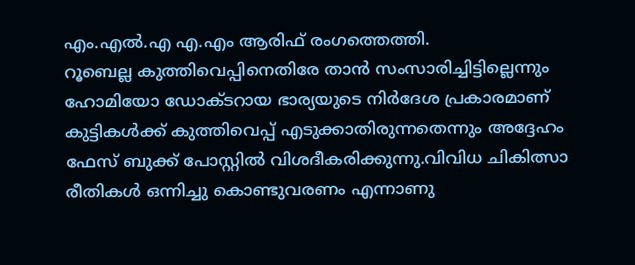എം.എല്‍.എ എ.എം ആരിഫ് രംഗത്തെത്തി.
റൂബെല്ല കുത്തിവെപ്പിനെതിരേ താന്‍ സംസാരിച്ചിട്ടില്ലെന്നും ഹോമിയോ ഡോക്ടറായ ഭാര്യയുടെ നിര്‍ദേശ പ്രകാരമാണ് കുട്ടികള്‍ക്ക് കുത്തിവെപ്പ് എടുക്കാതിരുന്നതെന്നും അദ്ദേഹം ഫേസ് ബുക്ക് പോസ്റ്റില്‍ വിശദീകരിക്കുന്നു.വിവിധ ചികിത്സാ രീതികള്‍ ഒന്നിച്ചു കൊണ്ടുവരണം എന്നാണു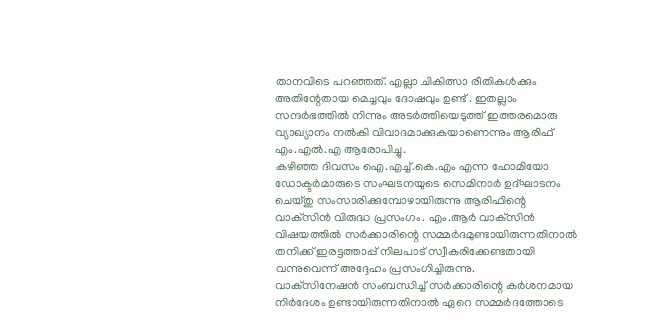താനവിടെ പറഞ്ഞത്. എല്ലാ ചികിത്സാ രീതികള്‍ക്കും അതിന്റേതായ മെച്ചവും ദോഷവും ഉണ്ട് . ഇതല്ലാം സന്ദര്‍ഭത്തില്‍ നിന്നും അടര്‍ത്തിയെടുത്ത് ഇത്തരമൊരു വ്യാഖ്യാനം നല്‍കി വിവാദമാക്കുകയാണെന്നും ആരിഫ് എം.എല്‍.എ ആരോപിച്ചു.
കഴിഞ്ഞ ദിവസം ഐ.എച്ച്.കെ.എം എന്ന ഹോമിയോ ഡോക്ടര്‍മാരുടെ സംഘടനയുടെ സെമിനാര്‍ ഉദ്ഘാടനം ചെയ്തു സംസാരിക്കുമ്പോഴായിരുന്നു ആരിഫിന്റെ വാക്‌സിന്‍ വിരുദ്ധ പ്രസംഗം. എം.ആര്‍ വാക്‌സിന്‍ വിഷയത്തില്‍ സര്‍ക്കാരിന്റെ സമ്മര്‍ദമുണ്ടായിരുന്നതിനാല്‍ തനിക്ക് ഇരട്ടത്താപ്പ് നിലപാട് സ്വീകരിക്കേണ്ടതായി വന്നുവെന്ന് അദ്ദേഹം പ്രസംഗിച്ചിരുന്നു.
വാക്‌സിനേഷന്‍ സംബന്ധിച്ച് സര്‍ക്കാരിന്റെ കര്‍ശനമായ നിര്‍ദേശം ഉണ്ടായിരുന്നതിനാല്‍ ഏറെ സമ്മര്‍ദത്തോടെ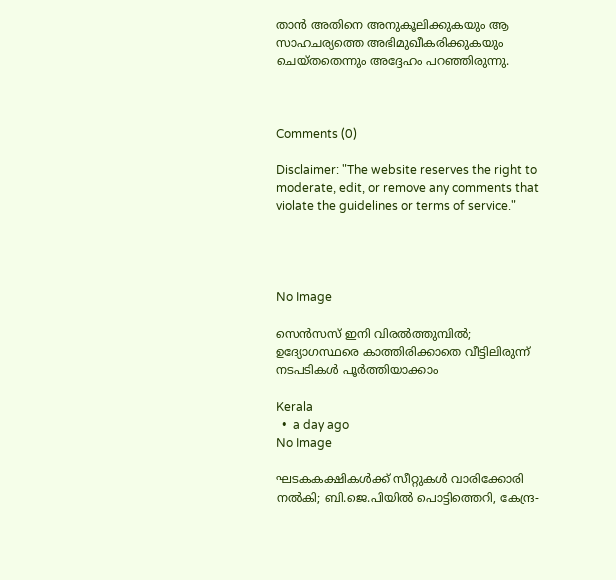താന്‍ അതിനെ അനുകൂലിക്കുകയും ആ സാഹചര്യത്തെ അഭിമുഖീകരിക്കുകയും ചെയ്തതെന്നും അദ്ദേഹം പറഞ്ഞിരുന്നു.



Comments (0)

Disclaimer: "The website reserves the right to moderate, edit, or remove any comments that violate the guidelines or terms of service."




No Image

സെൻസസ് ഇനി വിരൽത്തുമ്പിൽ; ഉദ്യോഗസ്ഥരെ കാത്തിരിക്കാതെ വീട്ടിലിരുന്ന് നടപടികൾ പൂർത്തിയാക്കാം

Kerala
  •  a day ago
No Image

ഘടകകക്ഷികൾക്ക് സീറ്റുകൾ വാരിക്കോരി നൽകി; ബി.ജെ.പിയിൽ പൊട്ടിത്തെറി, കേന്ദ്ര-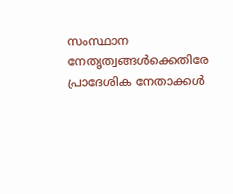സംസ്ഥാന നേതൃത്വങ്ങൾക്കെതിരേ പ്രാദേശിക നേതാക്കൾ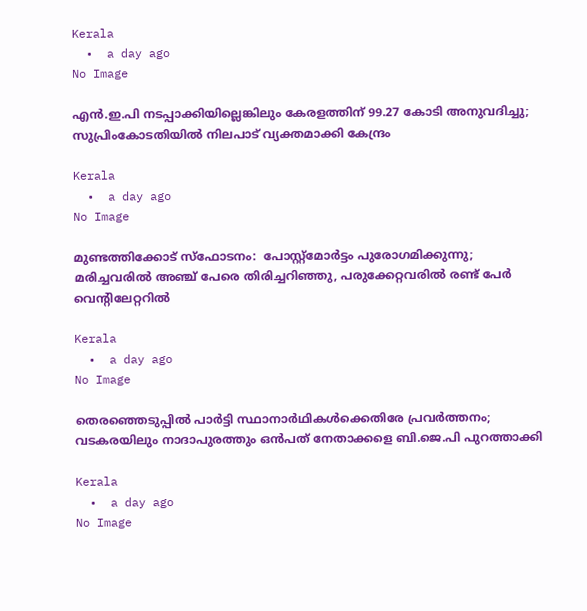Kerala
  •  a day ago
No Image

എൻ.ഇ.പി നടപ്പാക്കിയില്ലെങ്കിലും കേരളത്തിന് 99.27 കോടി അനുവദിച്ചു; സുപ്രിംകോടതിയിൽ നിലപാട് വ്യക്തമാക്കി കേന്ദ്രം

Kerala
  •  a day ago
No Image

മുണ്ടത്തിക്കോട് സ്‌ഫോടനം:  പോസ്റ്റ്‌മോര്‍ട്ടം പുരോഗമിക്കുന്നു; മരിച്ചവരില്‍ അഞ്ച് പേരെ തിരിച്ചറിഞ്ഞു, പരുക്കേറ്റവരില്‍ രണ്ട് പേര്‍ വെന്റിലേറ്ററില്‍

Kerala
  •  a day ago
No Image

തെരഞ്ഞെടുപ്പിൽ പാർട്ടി സ്ഥാനാർഥികൾക്കെതിരേ പ്രവർത്തനം; വടകരയിലും നാദാപുരത്തും ഒൻപത് നേതാക്കളെ ബി.ജെ.പി പുറത്താക്കി

Kerala
  •  a day ago
No Image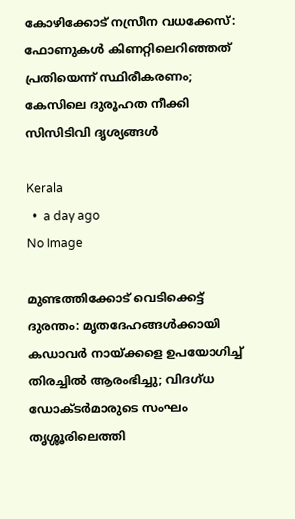കോഴിക്കോട് നസ്രീന വധക്കേസ്: ഫോണുകൾ കിണറ്റിലെറിഞ്ഞത് പ്രതിയെന്ന് സ്ഥിരീകരണം; കേസിലെ ദുരൂഹത നീക്കി സിസിടിവി ദൃശ്യങ്ങൾ

Kerala
  •  a day ago
No Image

മുണ്ടത്തിക്കോട് വെടിക്കെട്ട് ദുരന്തം: മൃതദേഹങ്ങൾക്കായി കഡാവർ നായ്ക്കളെ ഉപയോഗിച്ച് തിരച്ചിൽ ആരംഭിച്ചു; വിദഗ്ധ ഡോക്ടർമാരുടെ സംഘം തൃശ്ശൂരിലെത്തി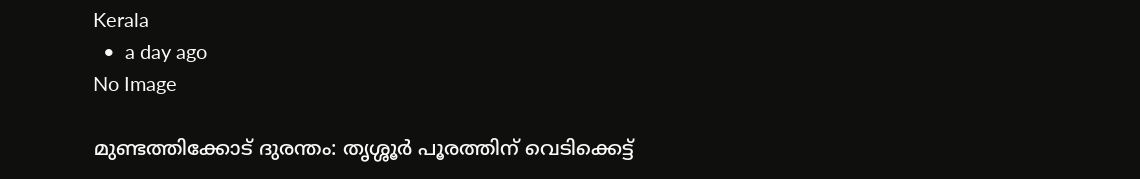Kerala
  •  a day ago
No Image

മുണ്ടത്തിക്കോട് ദുരന്തം: തൃശ്ശൂർ പൂരത്തിന് വെടിക്കെട്ട്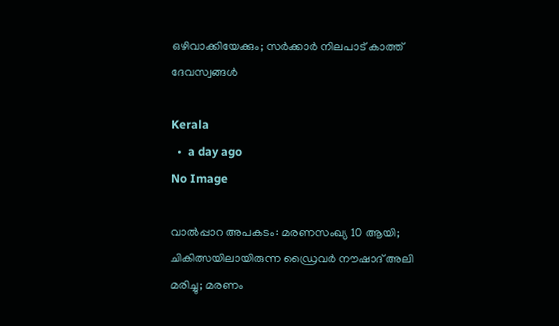ഒഴിവാക്കിയേക്കും; സർക്കാർ നിലപാട് കാത്ത് ദേവസ്വങ്ങൾ

Kerala
  •  a day ago
No Image

വാൽപ്പാറ അപകടം: മരണസംഖ്യ 10 ആയി; ചികിത്സയിലായിരുന്ന ഡ്രൈവർ നൗഷാദ് അലി മരിച്ചു; മരണം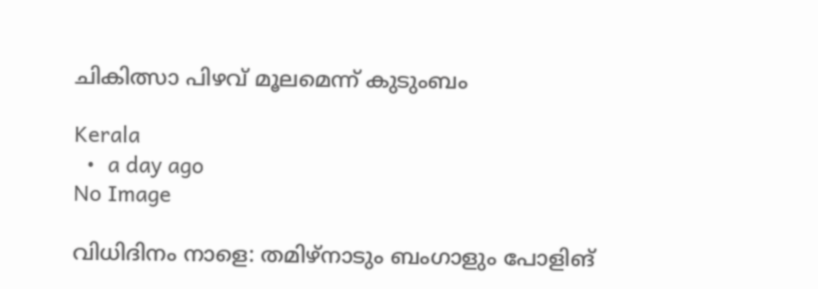ചികിത്സാ പിഴവ് മൂലമെന്ന് കുടുംബം

Kerala
  •  a day ago
No Image

വിധിദിനം നാളെ: തമിഴ്നാടും ബംഗാളും പോളിങ്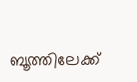ബൂത്തിലേക്ക്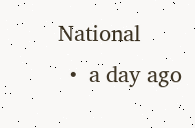National
  •  a day ago